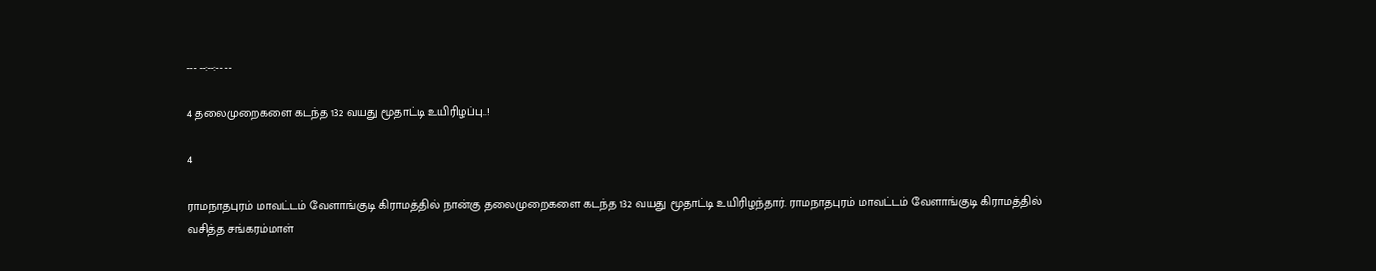--- --:--:-- --

4 தலைமுறைகளை கடந்த 132 வயது மூதாட்டி உயிரிழப்பு..!

4

ராமநாதபுரம் மாவட்டம் வேளாங்குடி கிராமத்தில் நான்கு தலைமுறைகளை கடந்த 132 வயது மூதாட்டி உயிரிழந்தார். ராமநாதபுரம் மாவட்டம் வேளாங்குடி கிராமத்தில் வசித்த சங்கரம்மாள்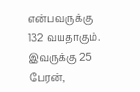என்பவருக்கு 132 வயதாகும். இவருக்கு 25 பேரன்,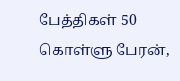பேத்திகள் 50 கொள்ளு பேரன்,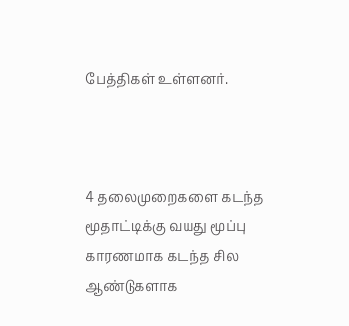பேத்திகள் உள்ளனர்.



4 தலைமுறைகளை கடந்த மூதாட்டிக்கு வயது மூப்பு காரணமாக கடந்த சில ஆண்டுகளாக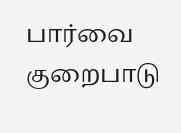பார்வை குறைபாடு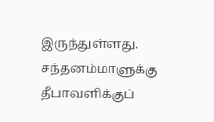இருந்துள்ளது. சந்தனம்மாளுக்கு தீபாவளிக்குப்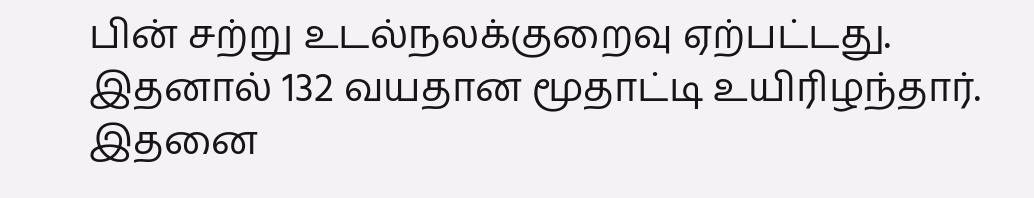பின் சற்று உடல்நலக்குறைவு ஏற்பட்டது. இதனால் 132 வயதான மூதாட்டி உயிரிழந்தார். இதனை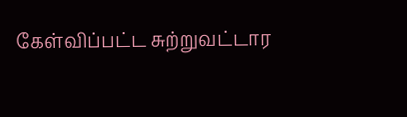கேள்விப்பட்ட சுற்றுவட்டார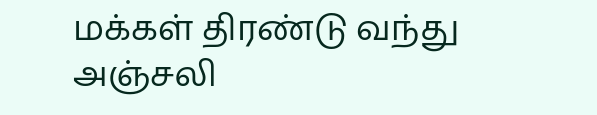மக்கள் திரண்டு வந்து அஞ்சலி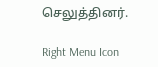செலுத்தினர்.

Right Menu Icon